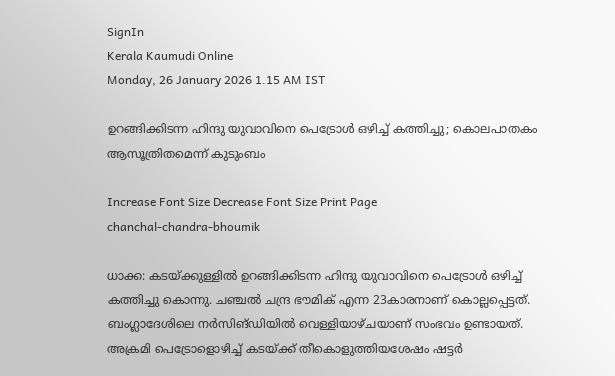SignIn
Kerala Kaumudi Online
Monday, 26 January 2026 1.15 AM IST

ഉറങ്ങിക്കിടന്ന ഹിന്ദു യുവാവിനെ പെട്രോൾ ഒഴിച്ച് കത്തിച്ചു; കൊലപാതകം ആസൂത്രിതമെന്ന് കുടുംബം

Increase Font Size Decrease Font Size Print Page
chanchal-chandra-bhoumik

ധാക്ക: കടയ്‌ക്കുള്ളിൽ ഉറങ്ങിക്കിടന്ന ഹിന്ദു യുവാവിനെ പെട്രോൾ ഒഴിച്ച് കത്തിച്ചു കൊന്നു. ചഞ്ചൽ ചന്ദ്ര ഭൗമിക് എന്ന 23കാരനാണ് കൊല്ലപ്പെട്ടത്. ബംഗ്ലാദേശിലെ നർസിങ്‌ഡിയിൽ വെള്ളിയാഴ്‌ചയാണ് സംഭവം ഉണ്ടായത്. അക്രമി പെട്രോളൊഴിച്ച് കടയ്‌ക്ക് തീകൊളുത്തിയശേഷം ഷട്ടർ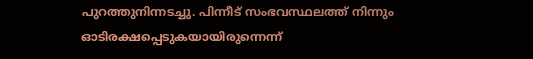പുറത്തുനിന്നടച്ചു. പിന്നീട് സംഭവസ്ഥലത്ത് നിന്നും ഓടിരക്ഷപ്പെടുകയായിരുന്നെന്ന്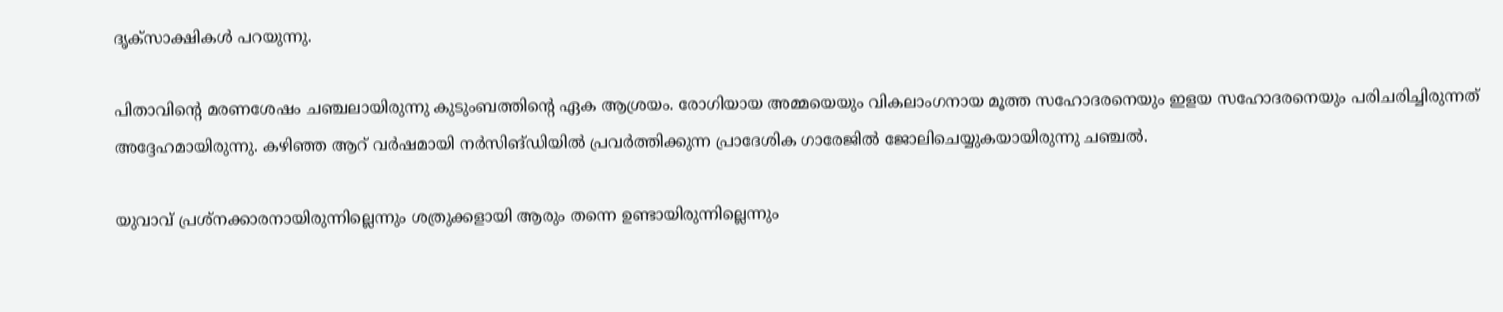ദൃക്‌സാക്ഷികൾ പറയുന്നു.

പിതാവിന്റെ മരണശേഷം ചഞ്ചലായിരുന്നു കുടുംബത്തിന്റെ ഏക ആശ്രയം. രോഗിയായ അമ്മയെയും വികലാംഗനായ മൂത്ത സഹോദരനെയും ഇളയ സഹോദരനെയും പരിചരിച്ചിരുന്നത് അദ്ദേഹമായിരുന്നു. കഴിഞ്ഞ ആറ് വർഷമായി നർസിങ്ഡിയിൽ പ്രവർത്തിക്കുന്ന പ്രാദേശിക ഗാരേജിൽ ജോലിചെയ്യുകയായിരുന്നു ചഞ്ചൽ.

യുവാവ് പ്രശ്‌നക്കാരനായിരുന്നില്ലെന്നും ശത്രുക്കളായി ആരും തന്നെ ഉണ്ടായിരുന്നില്ലെന്നും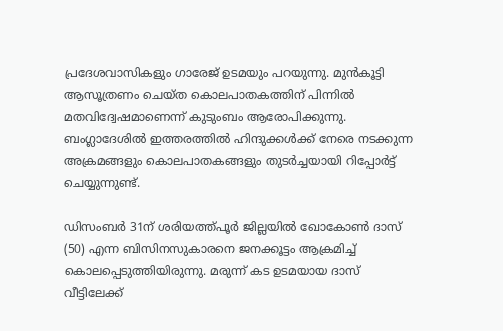പ്രദേശവാസികളും ഗാരേജ് ഉടമയും പറയുന്നു. മുൻകൂട്ടി ആസൂത്രണം ചെയ്‌ത കൊലപാതകത്തിന് പിന്നിൽ മതവിദ്വേഷമാണെന്ന് കുടുംബം ആരോപിക്കുന്നു. ബംഗ്ലാദേശിൽ ഇത്തരത്തിൽ ഹിന്ദുക്കൾക്ക് നേരെ നടക്കുന്ന അക്രമങ്ങളും കൊലപാതകങ്ങളും തുടർച്ചയായി റിപ്പോർട്ട് ചെയ്യുന്നുണ്ട്.

ഡിസംബർ 31ന് ശരിയത്ത്പൂർ ജില്ലയിൽ ഖോകോൺ ദാസ് (50) എന്ന ബിസിനസുകാരനെ ജനക്കൂട്ടം ആക്രമിച്ച് കൊലപ്പെടുത്തിയിരുന്നു. മരുന്ന് കട ഉടമയായ ദാസ് വീട്ടിലേക്ക്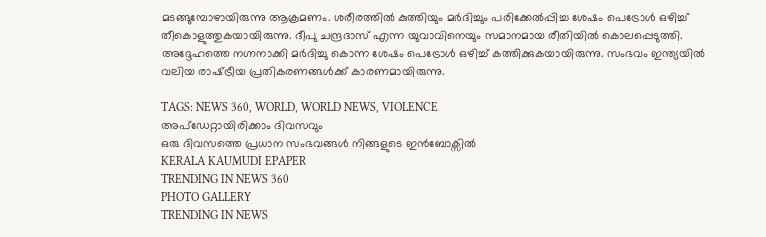മടങ്ങുമ്പോഴായിരുന്നു ആക്രമണം. ശരീരത്തിൽ കുത്തിയും മർദിച്ചും പരിക്കേൽപ്പിച്ച ശേഷം പെട്രോൾ ഒഴിച്ച് തീകൊളുത്തുകയായിരുന്നു. ദീപു ചന്ദ്രദാസ് എന്ന യുവാവിനെയും സമാനമായ രീതിയിൽ കൊലപ്പെടുത്തി. അദ്ദേഹത്തെ നഗ്നനാക്കി മർദിച്ചു കൊന്ന ശേഷം പെട്രോൾ ഒഴിച്ച് കത്തിക്കുകയായിരുന്നു. സംഭവം ഇന്ത്യയിൽ വലിയ രാഷ്‌ട്രീയ പ്രതികരണങ്ങൾക്ക് കാരണമായിരുന്നു.

TAGS: NEWS 360, WORLD, WORLD NEWS, VIOLENCE
അപ്ഡേറ്റായിരിക്കാം ദിവസവും
ഒരു ദിവസത്തെ പ്രധാന സംഭവങ്ങൾ നിങ്ങളുടെ ഇൻബോക്സിൽ
KERALA KAUMUDI EPAPER
TRENDING IN NEWS 360
PHOTO GALLERY
TRENDING IN NEWS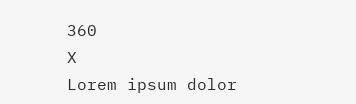360
X
Lorem ipsum dolor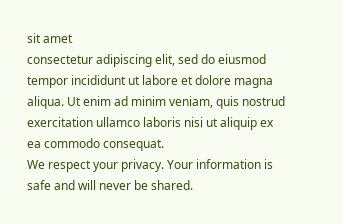sit amet
consectetur adipiscing elit, sed do eiusmod tempor incididunt ut labore et dolore magna aliqua. Ut enim ad minim veniam, quis nostrud exercitation ullamco laboris nisi ut aliquip ex ea commodo consequat.
We respect your privacy. Your information is safe and will never be shared.